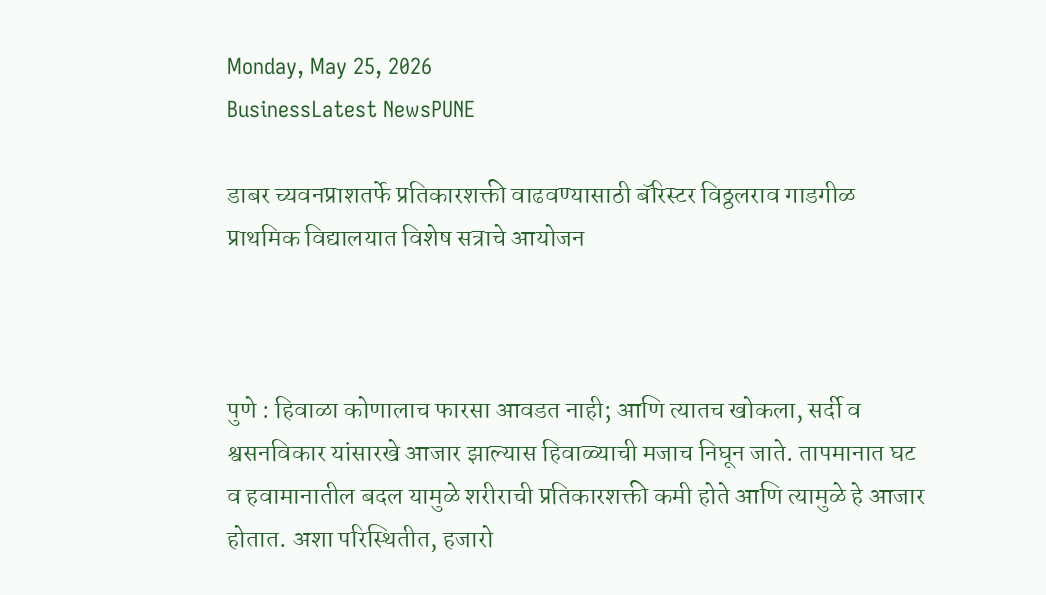Monday, May 25, 2026
BusinessLatest NewsPUNE

डाबर च्यवनप्राशतर्फे प्रतिकारशक्ती वाढवण्यासाठी बॅरिस्टर विठ्ठलराव गाडगीळ प्राथमिक विद्यालयात विशेष सत्राचे आयोजन



पुणे : हिवाळा कोणालाच फारसा आवडत नाही; आणि त्यातच खोकला, सर्दी व श्वसनविकार यांसारखे आजार झाल्यास हिवाळ्याची मजाच निघून जाते. तापमानात घट व हवामानातील बदल यामुळे शरीराची प्रतिकारशक्ती कमी होते आणि त्यामुळे हे आजार होतात. अशा परिस्थितीत, हजारो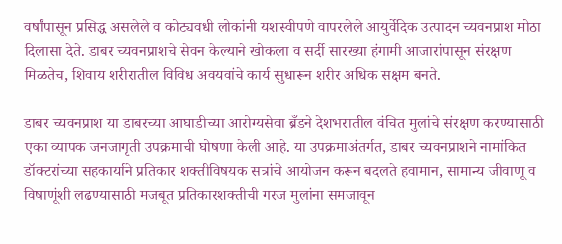वर्षांपासून प्रसिद्ध असलेले व कोट्यवधी लोकांनी यशस्वीपणे वापरलेले आयुर्वेदिक उत्पादन च्यवनप्राश मोठा दिलासा देते. डाबर च्यवनप्राशचे सेवन केल्याने खोकला व सर्दी सारख्या हंगामी आजारांपासून संरक्षण मिळतेच, शिवाय शरीरातील विविध अवयवांचे कार्य सुधारून शरीर अधिक सक्षम बनते.

डाबर च्यवनप्राश या डाबरच्या आघाडीच्या आरोग्यसेवा ब्रँडने देशभरातील वंचित मुलांचे संरक्षण करण्यासाठी एका व्यापक जनजागृती उपक्रमाची घोषणा केली आहे. या उपक्रमाअंतर्गत, डाबर च्यवनप्राशने नामांकित डॉक्टरांच्या सहकार्याने प्रतिकार शक्तीविषयक सत्रांचे आयोजन करून बदलते हवामान, सामान्य जीवाणू व विषाणूंशी लढण्यासाठी मजबूत प्रतिकारशक्तीची गरज मुलांना समजावून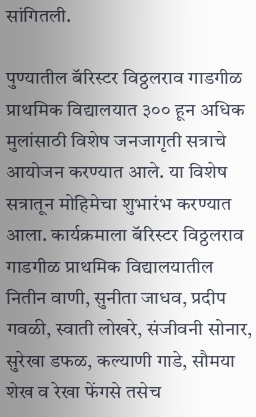सांगितली.

पुण्यातील बॅरिस्टर विठ्ठलराव गाडगीळ प्राथमिक विद्यालयात ३०० हून अधिक मुलांसाठी विशेष जनजागृती सत्राचे आयोजन करण्यात आले. या विशेष सत्रातून मोहिमेचा शुभारंभ करण्यात आला. कार्यक्रमाला बॅरिस्टर विठ्ठलराव गाडगीळ प्राथमिक विद्यालयातील नितीन वाणी, सुनीता जाधव, प्रदीप गवळी, स्वाती लोखरे, संजीवनी सोनार, सुरेखा डफळ, कल्याणी गाडे, सौमया शेख व रेखा फेंगसे तसेच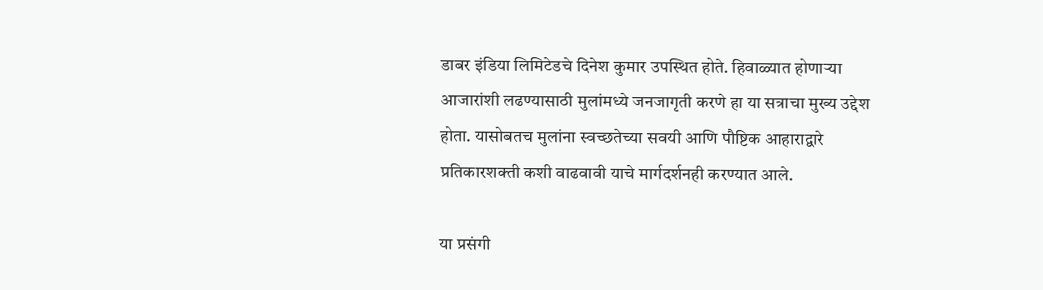डाबर इंडिया लिमिटेडचे दिनेश कुमार उपस्थित होते. हिवाळ्यात होणाऱ्या आजारांशी लढण्यासाठी मुलांमध्ये जनजागृती करणे हा या सत्राचा मुख्य उद्देश होता. यासोबतच मुलांना स्वच्छतेच्या सवयी आणि पौष्टिक आहाराद्वारे प्रतिकारशक्ती कशी वाढवावी याचे मार्गदर्शनही करण्यात आले.

या प्रसंगी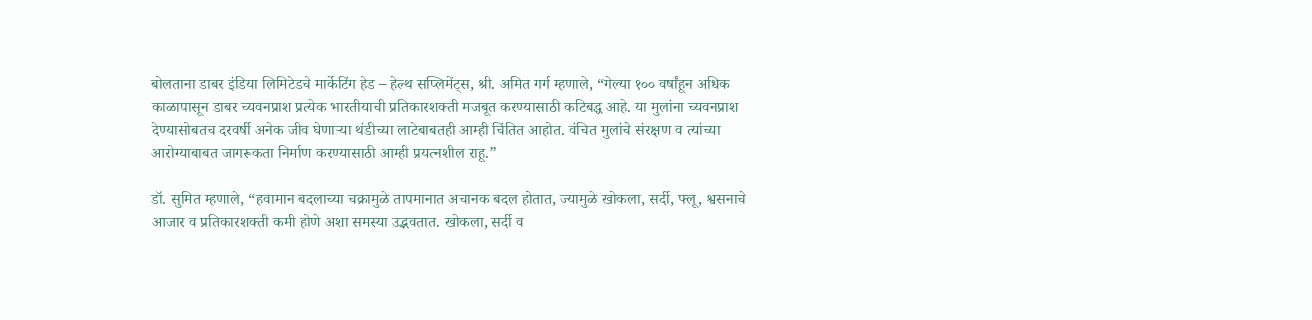बोलताना डाबर इंडिया लिमिटेडचे मार्केटिंग हेड – हेल्थ सप्लिमेंट्स, श्री. अमित गर्ग म्हणाले, “गेल्या १०० वर्षांहून अधिक काळापासून डाबर च्यवनप्राश प्रत्येक भारतीयाची प्रतिकारशक्ती मजबूत करण्यासाठी कटिबद्ध आहे. या मुलांना च्यवनप्राश देण्यासोबतच दरवर्षी अनेक जीव घेणाऱ्या थंडीच्या लाटेबाबतही आम्ही चिंतित आहोत. वंचित मुलांचे संरक्षण व त्यांच्या आरोग्याबाबत जागरूकता निर्माण करण्यासाठी आम्ही प्रयत्नशील राहू.”

डॉ. सुमित म्हणाले, “हवामान बदलाच्या चक्रामुळे तापमानात अचानक बदल होतात, ज्यामुळे खोकला, सर्दी, फ्लू, श्वसनाचे आजार व प्रतिकारशक्ती कमी होणे अशा समस्या उद्भवतात. खोकला, सर्दी व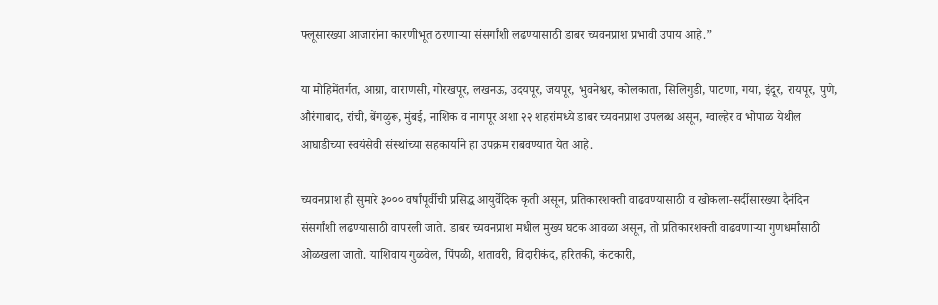फ्लूसारख्या आजारांना कारणीभूत ठरणाऱ्या संसर्गांशी लढण्यासाठी डाबर च्यवनप्राश प्रभावी उपाय आहे.”

या मोहिमेंतर्गत, आग्रा, वाराणसी, गोरखपूर, लखनऊ, उदयपूर, जयपूर, भुवनेश्वर, कोलकाता, सिलिगुडी, पाटणा, गया, इंदूर, रायपूर, पुणे, औरंगाबाद, रांची, बेंगळुरू, मुंबई, नाशिक व नागपूर अशा २२ शहरांमध्ये डाबर च्यवनप्राश उपलब्ध असून, ग्वाल्हेर व भोपाळ येथील आघाडीच्या स्वयंसेवी संस्थांच्या सहकार्याने हा उपक्रम राबवण्यात येत आहे.

च्यवनप्राश ही सुमारे ३००० वर्षांपूर्वीची प्रसिद्ध आयुर्वेदिक कृती असून, प्रतिकारशक्ती वाढवण्यासाठी व खोकला-सर्दीसारख्या दैनंदिन संसर्गांशी लढण्यासाठी वापरली जाते. डाबर च्यवनप्राश मधील मुख्य घटक आवळा असून, तो प्रतिकारशक्ती वाढवणाऱ्या गुणधर्मांसाठी ओळखला जातो. याशिवाय गुळवेल, पिंपळी, शतावरी, विदारीकंद, हरितकी, कंटकारी,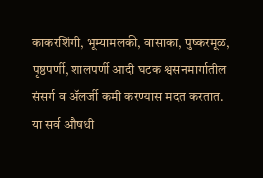काकरशिंगी, भूम्यामलकी, वासाका, पुष्करमूळ, पृष्ठपर्णी, शालपर्णी आदी घटक श्वसनमार्गातील संसर्ग व ॲलर्जी कमी करण्यास मदत करतात. या सर्व औषधी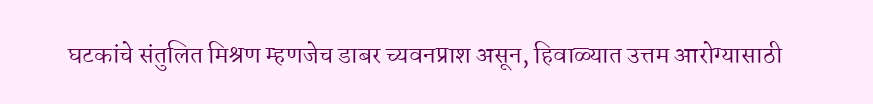घटकांचे संतुलित मिश्रण म्हणजेच डाबर च्यवनप्राश असून, हिवाळ्यात उत्तम आरोग्यासाठी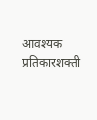आवश्यक प्रतिकारशक्ती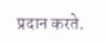प्रदान करते.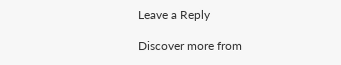Leave a Reply

Discover more from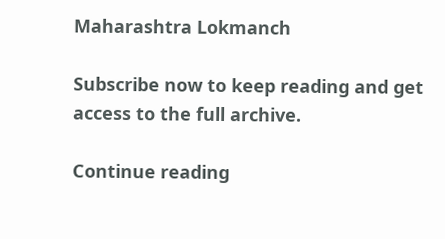Maharashtra Lokmanch

Subscribe now to keep reading and get access to the full archive.

Continue reading